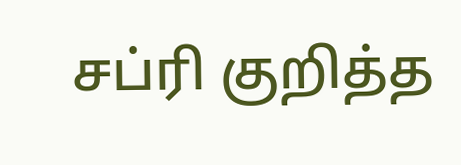சப்ரி குறித்த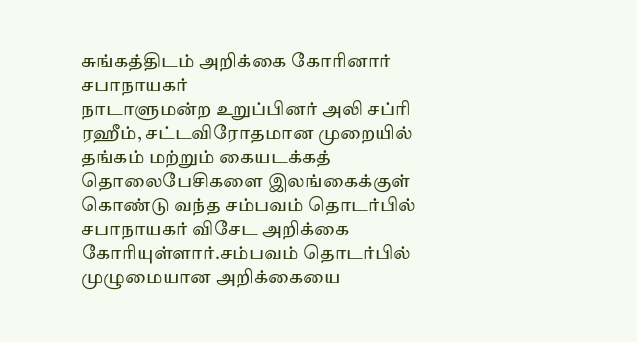சுங்கத்திடம் அறிக்கை கோரினார் சபாநாயகர்
நாடாளுமன்ற உறுப்பினர் அலி சப்ரி ரஹீம், சட்டவிரோதமான முறையில் தங்கம் மற்றும் கையடக்கத் தொலைபேசிகளை இலங்கைக்குள் கொண்டு வந்த சம்பவம் தொடர்பில் சபாநாயகர் விசேட அறிக்கை கோரியுள்ளார்.சம்பவம் தொடர்பில் முழுமையான அறிக்கையை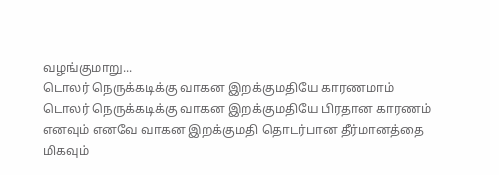வழங்குமாறு...
டொலர் நெருக்கடிக்கு வாகன இறக்குமதியே காரணமாம்
டொலர் நெருக்கடிக்கு வாகன இறக்குமதியே பிரதான காரணம் எனவும் எனவே வாகன இறக்குமதி தொடர்பான தீர்மானத்தை மிகவும்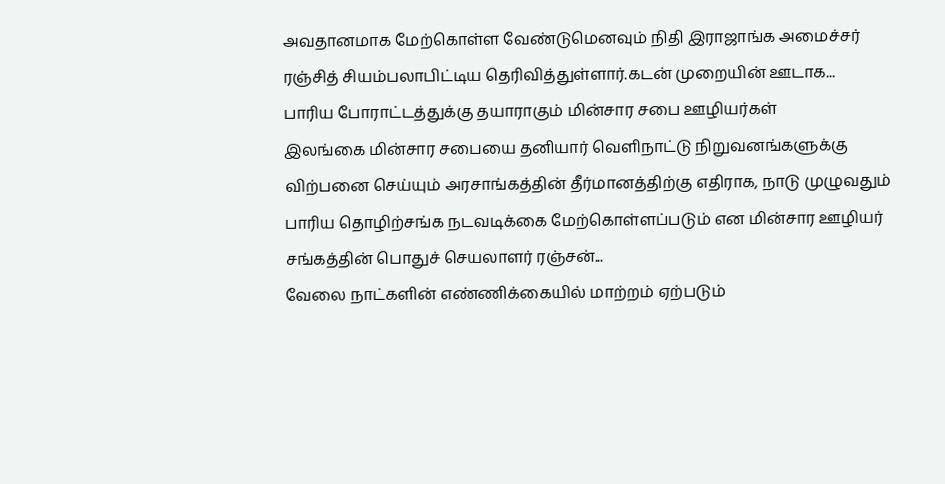அவதானமாக மேற்கொள்ள வேண்டுமெனவும் நிதி இராஜாங்க அமைச்சர் ரஞ்சித் சியம்பலாபிட்டிய தெரிவித்துள்ளார்.கடன் முறையின் ஊடாக...
பாரிய போராட்டத்துக்கு தயாராகும் மின்சார சபை ஊழியர்கள்
இலங்கை மின்சார சபையை தனியார் வெளிநாட்டு நிறுவனங்களுக்கு விற்பனை செய்யும் அரசாங்கத்தின் தீர்மானத்திற்கு எதிராக, நாடு முழுவதும் பாரிய தொழிற்சங்க நடவடிக்கை மேற்கொள்ளப்படும் என மின்சார ஊழியர் சங்கத்தின் பொதுச் செயலாளர் ரஞ்சன்...
வேலை நாட்களின் எண்ணிக்கையில் மாற்றம் ஏற்படும்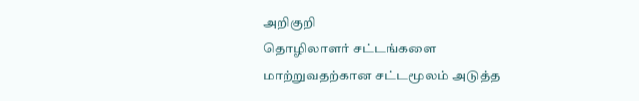அறிகுறி
தொழிலாளர் சட்டங்களை மாற்றுவதற்கான சட்டமூலம் அடுத்த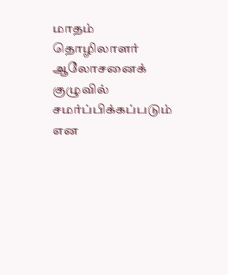மாதம் தொழிலாளர் ஆலோசனைக் குழுவில் சமர்ப்பிக்கப்படும் என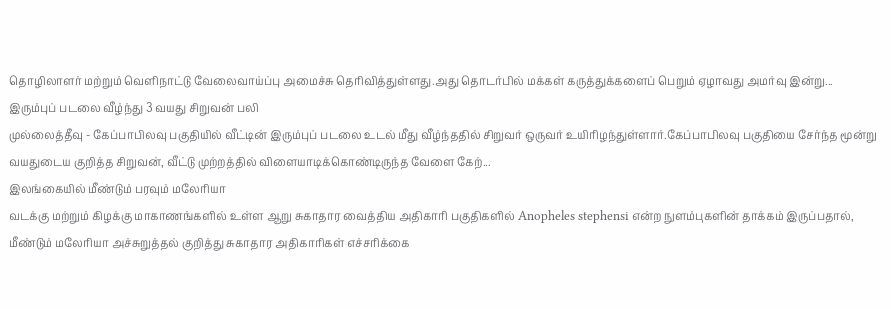தொழிலாளர் மற்றும் வெளிநாட்டு வேலைவாய்ப்பு அமைச்சு தெரிவித்துள்ளது.அது தொடர்பில் மக்கள் கருத்துக்களைப் பெறும் ஏழாவது அமர்வு இன்று...
இரும்புப் படலை வீழ்ந்து 3 வயது சிறுவன் பலி
முல்லைத்தீவு - கேப்பாபிலவு பகுதியில் வீட்டின் இரும்புப் படலை உடல் மீது வீழ்ந்ததில் சிறுவர் ஒருவர் உயிரிழந்துள்ளார்.கேப்பாபிலவு பகுதியை சேர்ந்த மூன்று வயதுடைய குறித்த சிறுவன், வீட்டு முற்றத்தில் விளையாடிக்கொண்டிருந்த வேளை கேற்...
இலங்கையில் மீண்டும் பரவும் மலேரியா
வடக்கு மற்றும் கிழக்கு மாகாணங்களில் உள்ள ஆறு சுகாதார வைத்திய அதிகாரி பகுதிகளில் Anopheles stephensi என்ற நுளம்புகளின் தாக்கம் இருப்பதால், மீண்டும் மலேரியா அச்சுறுத்தல் குறித்து சுகாதார அதிகாரிகள் எச்சரிக்கை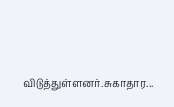விடுத்துள்ளனர்.சுகாதார...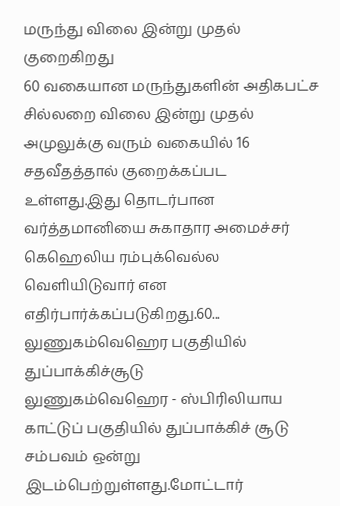மருந்து விலை இன்று முதல் குறைகிறது
60 வகையான மருந்துகளின் அதிகபட்ச சில்லறை விலை இன்று முதல் அமுலுக்கு வரும் வகையில் 16 சதவீதத்தால் குறைக்கப்பட உள்ளது.இது தொடர்பான வர்த்தமானியை சுகாதார அமைச்சர் கெஹெலிய ரம்புக்வெல்ல வெளியிடுவார் என எதிர்பார்க்கப்படுகிறது.60...
லுணுகம்வெஹெர பகுதியில் துப்பாக்கிச்சூடு
லுணுகம்வெஹெர - ஸ்பிரிலியாய காட்டுப் பகுதியில் துப்பாக்கிச் சூடு சம்பவம் ஒன்று இடம்பெற்றுள்ளது.மோட்டார்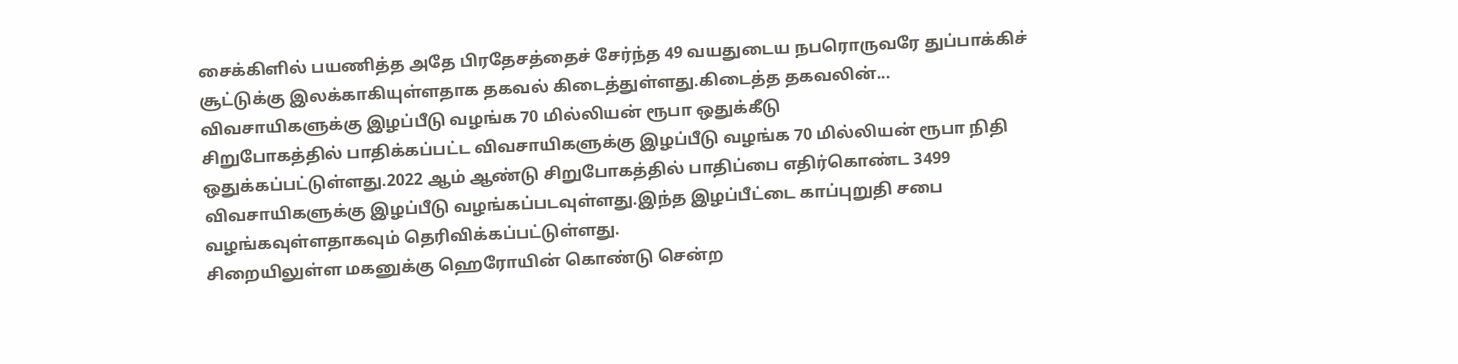சைக்கிளில் பயணித்த அதே பிரதேசத்தைச் சேர்ந்த 49 வயதுடைய நபரொருவரே துப்பாக்கிச் சூட்டுக்கு இலக்காகியுள்ளதாக தகவல் கிடைத்துள்ளது.கிடைத்த தகவலின்...
விவசாயிகளுக்கு இழப்பீடு வழங்க 70 மில்லியன் ரூபா ஒதுக்கீடு
சிறுபோகத்தில் பாதிக்கப்பட்ட விவசாயிகளுக்கு இழப்பீடு வழங்க 70 மில்லியன் ரூபா நிதி ஒதுக்கப்பட்டுள்ளது.2022 ஆம் ஆண்டு சிறுபோகத்தில் பாதிப்பை எதிர்கொண்ட 3499 விவசாயிகளுக்கு இழப்பீடு வழங்கப்படவுள்ளது.இந்த இழப்பீட்டை காப்புறுதி சபை வழங்கவுள்ளதாகவும் தெரிவிக்கப்பட்டுள்ளது.
சிறையிலுள்ள மகனுக்கு ஹெரோயின் கொண்டு சென்ற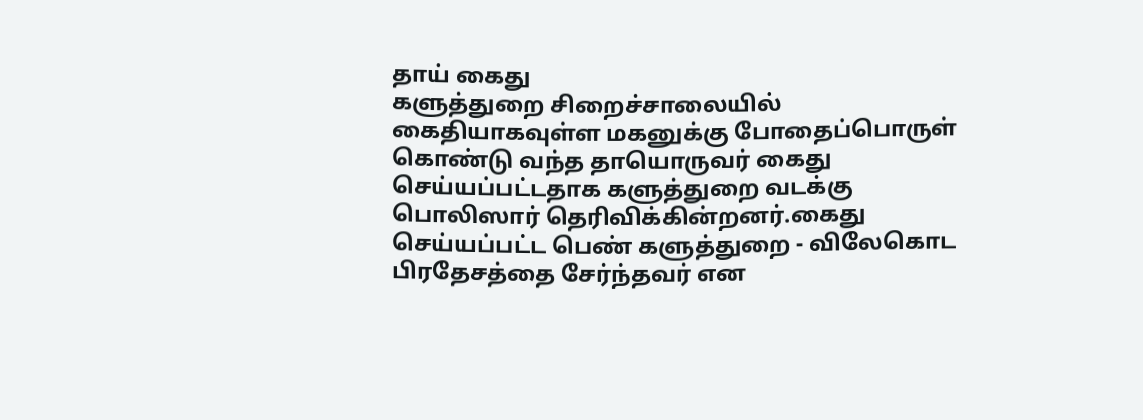தாய் கைது
களுத்துறை சிறைச்சாலையில் கைதியாகவுள்ள மகனுக்கு போதைப்பொருள் கொண்டு வந்த தாயொருவர் கைது செய்யப்பட்டதாக களுத்துறை வடக்கு பொலிஸார் தெரிவிக்கின்றனர்.கைது செய்யப்பட்ட பெண் களுத்துறை - விலேகொட பிரதேசத்தை சேர்ந்தவர் என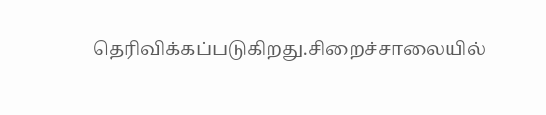தெரிவிக்கப்படுகிறது.சிறைச்சாலையில்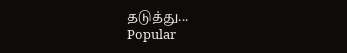தடுத்து...
Popular